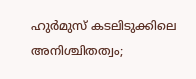ഹുർമുസ് കടലിടുക്കിലെ അനിശ്ചിതത്വം;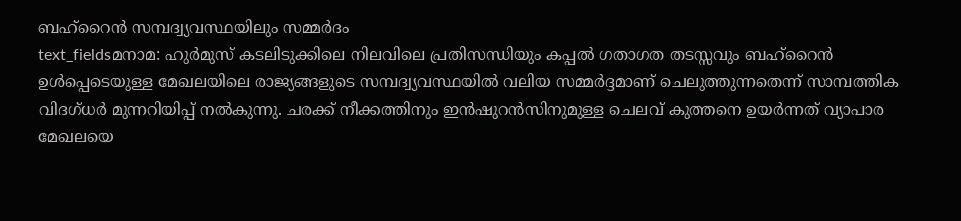ബഹ്റൈൻ സമ്പദ്വ്യവസ്ഥയിലും സമ്മർദം
text_fieldsമനാമ: ഹുർമുസ് കടലിടുക്കിലെ നിലവിലെ പ്രതിസന്ധിയും കപ്പൽ ഗതാഗത തടസ്സവും ബഹ്റൈൻ ഉൾപ്പെടെയുള്ള മേഖലയിലെ രാജ്യങ്ങളുടെ സമ്പദ്വ്യവസ്ഥയിൽ വലിയ സമ്മർദ്ദമാണ് ചെലുത്തുന്നതെന്ന് സാമ്പത്തിക വിദഗ്ധർ മുന്നറിയിപ്പ് നൽകുന്നു. ചരക്ക് നീക്കത്തിനും ഇൻഷുറൻസിനുമുള്ള ചെലവ് കുത്തനെ ഉയർന്നത് വ്യാപാര മേഖലയെ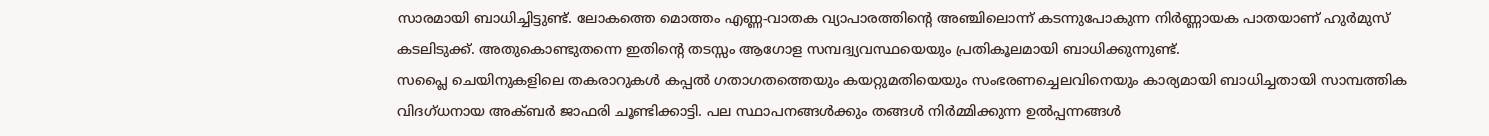സാരമായി ബാധിച്ചിട്ടുണ്ട്. ലോകത്തെ മൊത്തം എണ്ണ-വാതക വ്യാപാരത്തിന്റെ അഞ്ചിലൊന്ന് കടന്നുപോകുന്ന നിർണ്ണായക പാതയാണ് ഹുർമുസ് കടലിടുക്ക്. അതുകൊണ്ടുതന്നെ ഇതിന്റെ തടസ്സം ആഗോള സമ്പദ്വ്യവസ്ഥയെയും പ്രതികൂലമായി ബാധിക്കുന്നുണ്ട്.
സപ്ലൈ ചെയിനുകളിലെ തകരാറുകൾ കപ്പൽ ഗതാഗതത്തെയും കയറ്റുമതിയെയും സംഭരണച്ചെലവിനെയും കാര്യമായി ബാധിച്ചതായി സാമ്പത്തിക വിദഗ്ധനായ അക്ബർ ജാഫരി ചൂണ്ടിക്കാട്ടി. പല സ്ഥാപനങ്ങൾക്കും തങ്ങൾ നിർമ്മിക്കുന്ന ഉൽപ്പന്നങ്ങൾ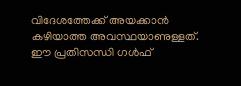വിദേശത്തേക്ക് അയക്കാൻ കഴിയാത്ത അവസ്ഥയാണുള്ളത്. ഈ പ്രതിസന്ധി ഗൾഫ്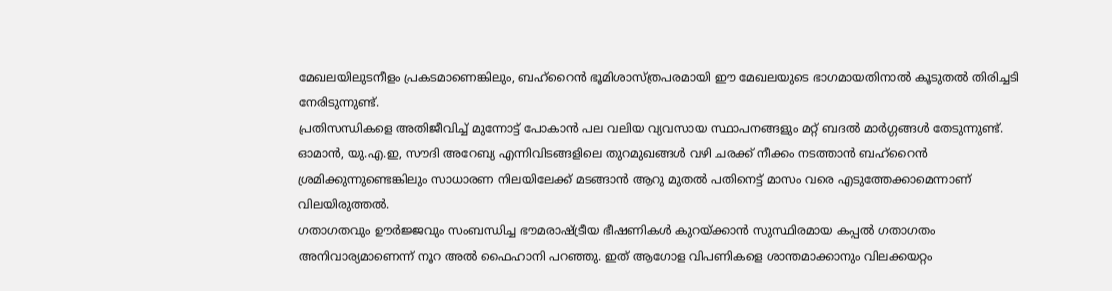മേഖലയിലുടനീളം പ്രകടമാണെങ്കിലും, ബഹ്റൈൻ ഭൂമിശാസ്ത്രപരമായി ഈ മേഖലയുടെ ഭാഗമായതിനാൽ കൂടുതൽ തിരിച്ചടി നേരിടുന്നുണ്ട്.
പ്രതിസന്ധികളെ അതിജീവിച്ച് മുന്നോട്ട് പോകാൻ പല വലിയ വ്യവസായ സ്ഥാപനങ്ങളും മറ്റ് ബദൽ മാർഗ്ഗങ്ങൾ തേടുന്നുണ്ട്. ഓമാൻ, യു.എ.ഇ, സൗദി അറേബ്യ എന്നിവിടങ്ങളിലെ തുറമുഖങ്ങൾ വഴി ചരക്ക് നീക്കം നടത്താൻ ബഹ്റൈൻ ശ്രമിക്കുന്നുണ്ടെങ്കിലും സാധാരണ നിലയിലേക്ക് മടങ്ങാൻ ആറു മുതൽ പതിനെട്ട് മാസം വരെ എടുത്തേക്കാമെന്നാണ് വിലയിരുത്തൽ.
ഗതാഗതവും ഊർജ്ജവും സംബന്ധിച്ച ഭൗമരാഷ്ട്രീയ ഭീഷണികൾ കുറയ്ക്കാൻ സുസ്ഥിരമായ കപ്പൽ ഗതാഗതം അനിവാര്യമാണെന്ന് നൂറ അൽ ഫൈഹാനി പറഞ്ഞു. ഇത് ആഗോള വിപണികളെ ശാന്തമാക്കാനും വിലക്കയറ്റം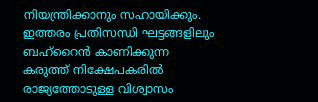നിയന്ത്രിക്കാനും സഹായിക്കും. ഇത്തരം പ്രതിസന്ധി ഘട്ടങ്ങളിലും ബഹ്റൈൻ കാണിക്കുന്ന കരുത്ത് നിക്ഷേപകരിൽ രാജ്യത്തോടുള്ള വിശ്വാസം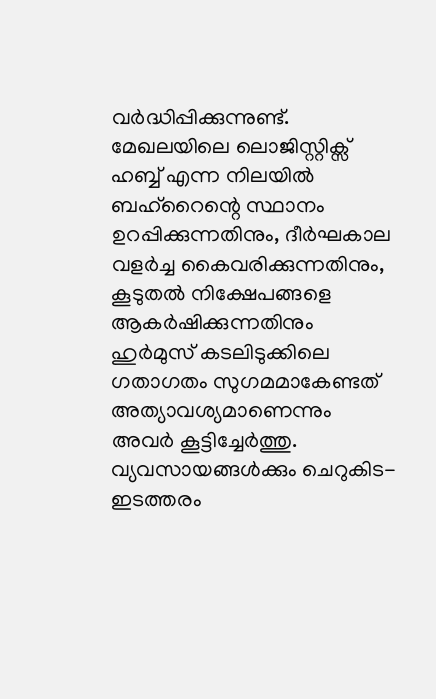വർദ്ധിപ്പിക്കുന്നുണ്ട്.
മേഖലയിലെ ലൊജിസ്റ്റിക്സ് ഹബ്ബ് എന്ന നിലയിൽ ബഹ്റൈന്റെ സ്ഥാനം ഉറപ്പിക്കുന്നതിനും, ദീർഘകാല വളർച്ച കൈവരിക്കുന്നതിനും, കൂടുതൽ നിക്ഷേപങ്ങളെ ആകർഷിക്കുന്നതിനും ഹുർമുസ് കടലിടുക്കിലെ ഗതാഗതം സുഗമമാകേണ്ടത് അത്യാവശ്യമാണെന്നും അവർ കൂട്ടിച്ചേർത്തു. വ്യവസായങ്ങൾക്കും ചെറുകിട-ഇടത്തരം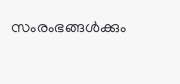സംരംഭങ്ങൾക്കും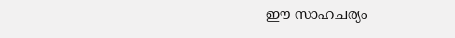ഈ സാഹചര്യം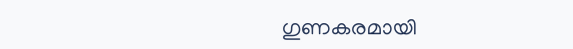ഗുണകരമായി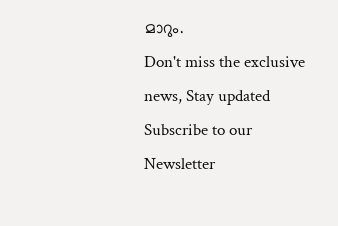മാറും.
Don't miss the exclusive news, Stay updated
Subscribe to our Newsletter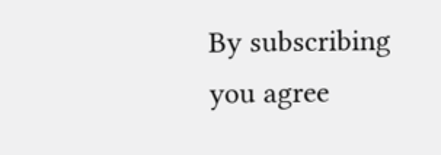By subscribing you agree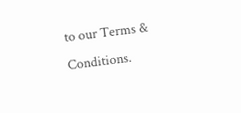to our Terms & Conditions.